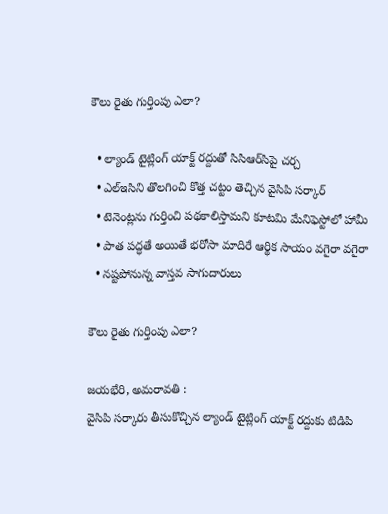కౌలు రైతు గుర్తింపు ఎలా?

  • ల్యాండ్‌ టైట్లింగ్‌ యాక్ట్‌ రద్దుతో సిసిఆర్‌సిపై చర్చ
  • ఎల్ఇసిని తొలగించి కొత్త చట్టం తెచ్చిన వైసిపి సర్కార్‌
  • టెనెంట్లను గుర్తించి పథకాలిస్తామని కూటమి మేనిఫెస్టోలో హామీ
  • పాత పద్ధతే అయితే భరోసా మాదిరే ఆర్థిక సాయం వగైరా వగైరా
  • నష్టపోనున్న వాస్తవ సాగుదారులు

కౌలు రైతు గుర్తింపు ఎలా?

జయభేరి, అమరావతి :
వైసిపి సర్కారు తీసుకొచ్చిన ల్యాండ్‌ టైట్లింగ్‌ యాక్ట్‌ రద్దుకు టిడిపి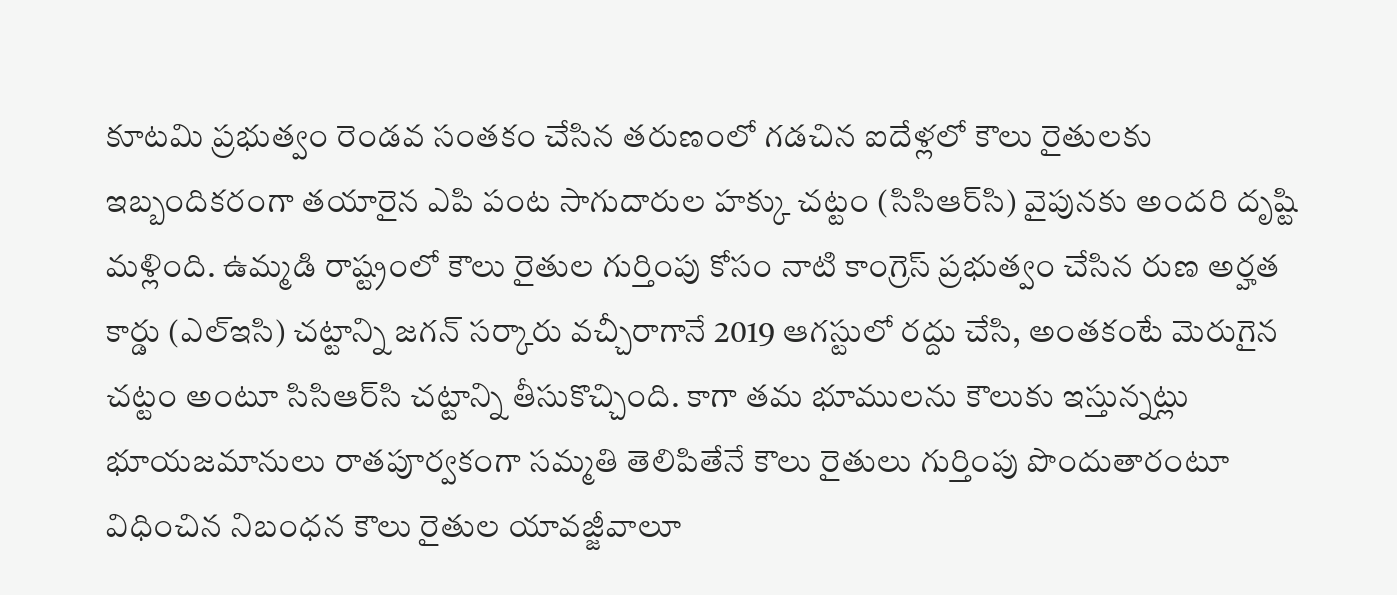కూటమి ప్రభుత్వం రెండవ సంతకం చేసిన తరుణంలో గడచిన ఐదేళ్లలో కౌలు రైతులకు ఇబ్బందికరంగా తయారైన ఎపి పంట సాగుదారుల హక్కు చట్టం (సిసిఆర్‌సి) వైపునకు అందరి దృష్టి మళ్లింది. ఉమ్మడి రాష్ట్రంలో కౌలు రైతుల గుర్తింపు కోసం నాటి కాంగ్రెస్‌ ప్రభుత్వం చేసిన రుణ అర్హత కార్డు (ఎల్ఇసి) చట్టాన్ని జగన్‌ సర్కారు వచ్చీరాగానే 2019 ఆగస్టులో రద్దు చేసి, అంతకంటే మెరుగైన చట్టం అంటూ సిసిఆర్‌సి చట్టాన్ని తీసుకొచ్చింది. కాగా తమ భూములను కౌలుకు ఇస్తున్నట్లు భూయజమానులు రాతపూర్వకంగా సమ్మతి తెలిపితేనే కౌలు రైతులు గుర్తింపు పొందుతారంటూ విధించిన నిబంధన కౌలు రైతుల యావజ్జీవాలూ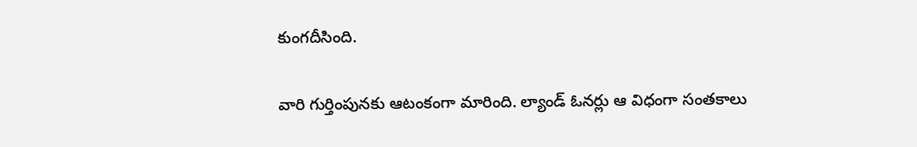కుంగదీసింది.

వారి గుర్తింపునకు ఆటంకంగా మారింది. ల్యాండ్‌ ఓనర్లు ఆ విధంగా సంతకాలు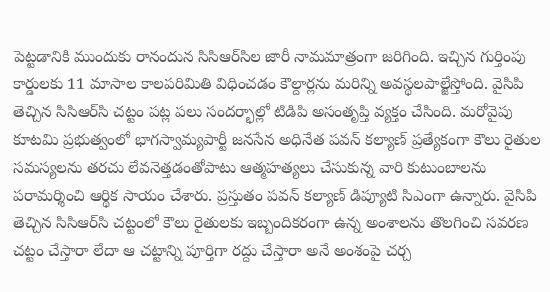పెట్టడానికి ముందుకు రానందున సిసిఆర్‌సిల జారీ నామమాత్రంగా జరిగింది. ఇచ్చిన గుర్తింపు కార్డులకు 11 మాసాల కాలపరిమితి విధించడం కౌల్దార్లను మరిన్ని అవస్థలపాల్జేస్తోంది. వైసిపి తెచ్చిన సిసిఆర్‌సి చట్టం పట్ల పలు సందర్భాల్లో టిడిపి అసంతృప్తి వ్యక్తం చేసింది. మరోవైపు కూటమి ప్రభుత్వంలో భాగస్వామ్యపార్టీ జనసేన అధినేత పవన్‌ కల్యాణ్‌ ప్రత్యేకంగా కౌలు రైతుల సమస్యలను తరచు లేవనెత్తడంతోపాటు ఆత్మహత్యలు చేసుకున్న వారి కుటుంబాలను పరామర్శించి ఆర్థిక సాయం చేశారు. ప్రస్తుతం పవన్‌ కల్యాణ్‌ డిప్యూటి సిఎంగా ఉన్నారు. వైసిపి తెచ్చిన సిసిఆర్‌సి చట్టంలో కౌలు రైతులకు ఇబ్బందికరంగా ఉన్న అంశాలను తొలగించి సవరణ చట్టం చేస్తారా లేదా ఆ చట్టాన్ని పూర్తిగా రద్దు చేస్తారా అనే అంశంపై చర్చ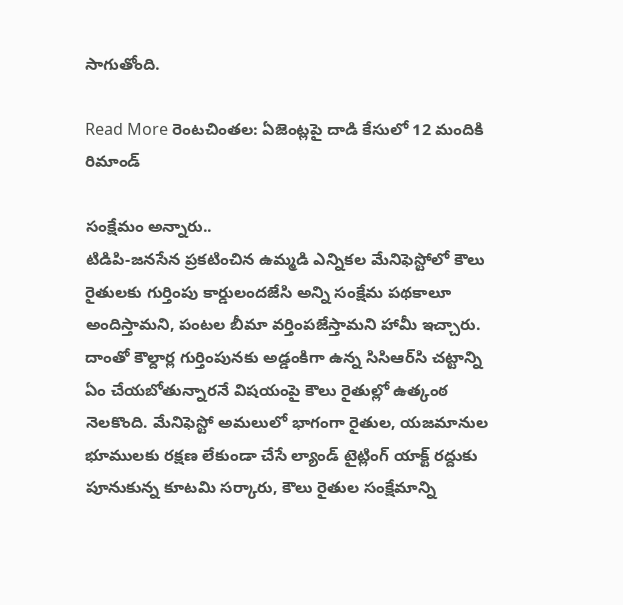సాగుతోంది.

Read More రెంటచింతల: ఏజెంట్లపై దాడి కేసులో 12 మందికి రిమాండ్

సంక్షేమం అన్నారు..
టిడిపి-జనసేన ప్రకటించిన ఉమ్మడి ఎన్నికల మేనిఫెస్టోలో కౌలు రైతులకు గుర్తింపు కార్డులందజేసి అన్ని సంక్షేమ పథకాలూ అందిస్తామని, పంటల బీమా వర్తింపజేస్తామని హామీ ఇచ్చారు. దాంతో కౌల్దార్ల గుర్తింపునకు అడ్డంకిగా ఉన్న సిసిఆర్‌సి చట్టాన్ని ఏం చేయబోతున్నారనే విషయంపై కౌలు రైతుల్లో ఉత్కంఠ నెలకొంది. మేనిఫెస్టో అమలులో భాగంగా రైతుల, యజమానుల భూములకు రక్షణ లేకుండా చేసే ల్యాండ్‌ టైట్లింగ్‌ యాక్ట్‌ రద్దుకు పూనుకున్న కూటమి సర్కారు, కౌలు రైతుల సంక్షేమాన్ని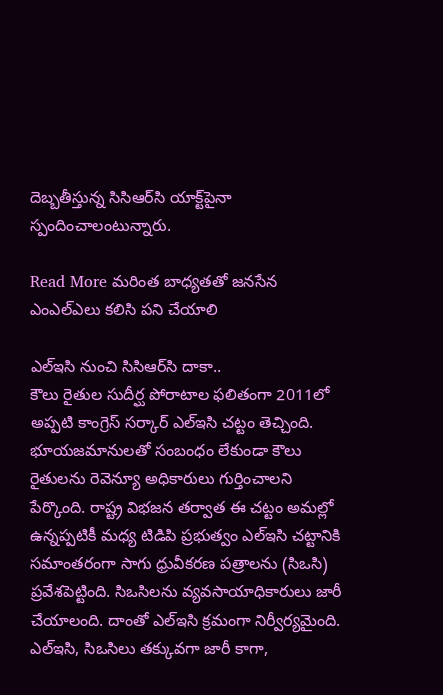దెబ్బతీస్తున్న సిసిఆర్‌సి యాక్ట్‌పైనా స్పందించాలంటున్నారు.

Read More మరింత బాధ్యతతో జనసేన ఎంఎల్‌ఎలు కలిసి పని చేయాలి

ఎల్ఇసి నుంచి సిసిఆర్‌సి దాకా..
కౌలు రైతుల సుదీర్ఘ పోరాటాల ఫలితంగా 2011లో అప్పటి కాంగ్రెస్‌ సర్కార్‌ ఎల్ఇసి చట్టం తెచ్చింది. భూయజమానులతో సంబంధం లేకుండా కౌలు రైతులను రెవెన్యూ అధికారులు గుర్తించాలని పేర్కొంది. రాష్ట్ర విభజన తర్వాత ఈ చట్టం అమల్లో ఉన్నప్పటికీ మధ్య టిడిపి ప్రభుత్వం ఎల్ఇసి చట్టానికి సమాంతరంగా సాగు ధ్రువీకరణ పత్రాలను (సిఒసి) ప్రవేశపెట్టింది. సిఒసిలను వ్యవసాయాధికారులు జారీ చేయాలంది. దాంతో ఎల్ఇసి క్రమంగా నిర్వీర్యమైంది. ఎల్ఇసి, సిఒసిలు తక్కువగా జారీ కాగా,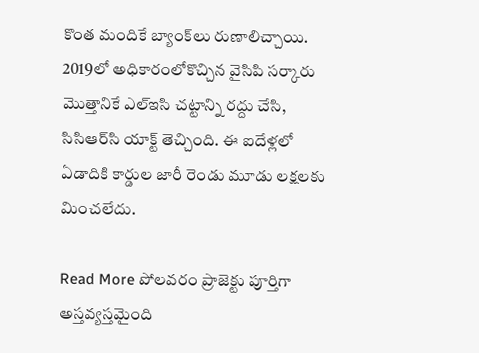కొంత మందికే బ్యాంక్‌లు రుణాలిచ్చాయి. 2019లో అధికారంలోకొచ్చిన వైసిపి సర్కారు మొత్తానికే ఎల్ఇసి చట్టాన్ని రద్దు చేసి, సిసిఆర్‌సి యాక్ట్‌ తెచ్చింది. ఈ ఐదేళ్లలో ఏడాదికి కార్డుల జారీ రెండు మూడు లక్షలకు మించలేదు.

Read More పోలవరం ప్రాజెక్టు పూర్తిగా అస్తవ్యస్తమైంది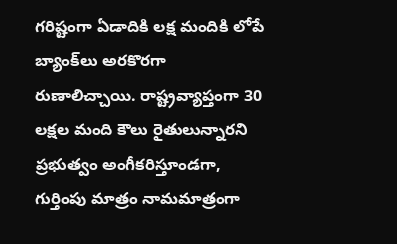గరిష్టంగా ఏడాదికి లక్ష మందికి లోపే బ్యాంక్‌లు అరకొరగా రుణాలిచ్చాయి. రాష్ట్రవ్యాప్తంగా 30 లక్షల మంది కౌలు రైతులున్నారని ప్రభుత్వం అంగీకరిస్తూండగా, గుర్తింపు మాత్రం నామమాత్రంగా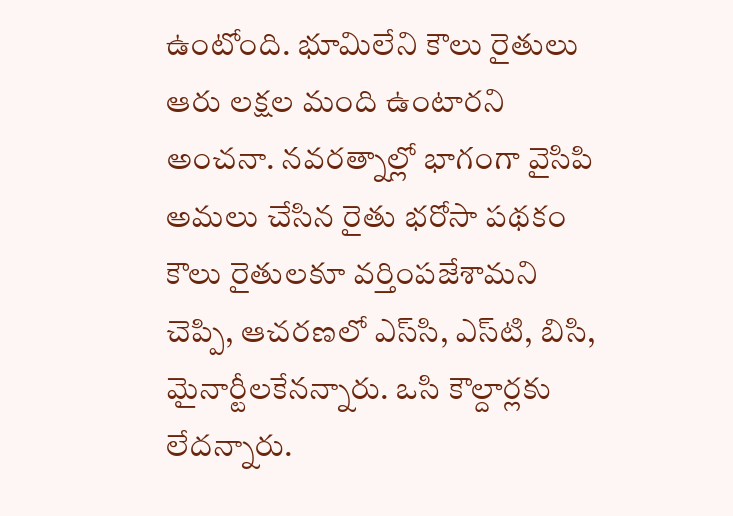ఉంటోంది. భూమిలేని కౌలు రైతులు ఆరు లక్షల మంది ఉంటారని అంచనా. నవరత్నాల్లో భాగంగా వైసిపి అమలు చేసిన రైతు భరోసా పథకం కౌలు రైతులకూ వర్తింపజేశామని చెప్పి, ఆచరణలో ఎస్‌సి, ఎస్‌టి, బిసి, మైనార్టీలకేనన్నారు. ఒసి కౌల్దార్లకు లేదన్నారు.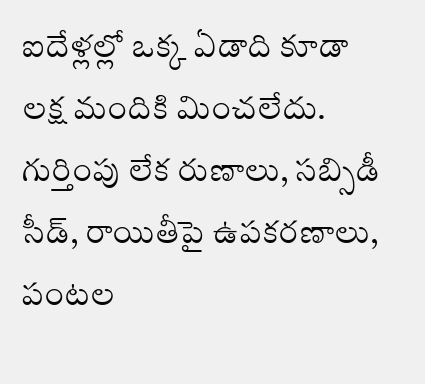ఐదేళ్లల్లో ఒక్క ఏడాది కూడా లక్ష మందికి మించలేదు. గుర్తింపు లేక రుణాలు, సబ్సిడీ సీడ్‌, రాయితీపై ఉపకరణాలు, పంటల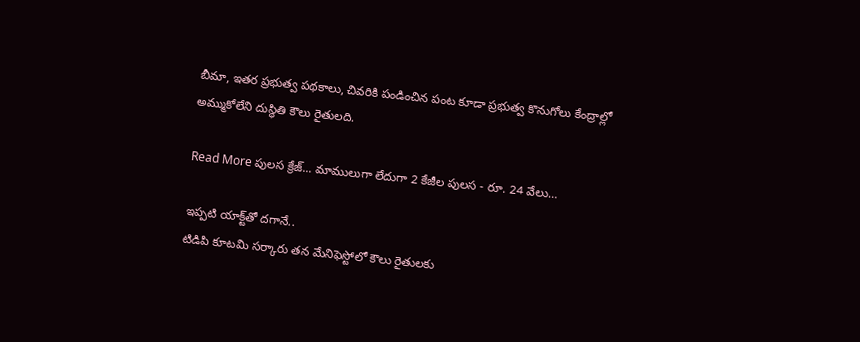బీమా, ఇతర ప్రభుత్వ పథకాలు, చివరికి పండించిన పంట కూడా ప్రభుత్వ కొనుగోలు కేంద్రాల్లో అమ్ముకోలేని దుస్థితి కౌలు రైతులది.

Read More పులస క్రేజ్... మాములుగా లేదుగా 2 కేజీల పులస - రూ. 24 వేలు…

ఇప్పటి యాక్ట్‌తో దగానే..
టిడిపి కూటమి సర్కారు తన మేనిఫెస్టోలో కౌలు రైతులకు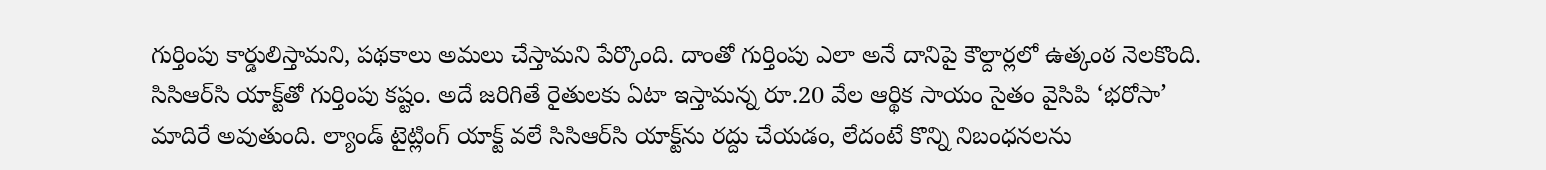గుర్తింపు కార్డులిస్తామని, పథకాలు అమలు చేస్తామని పేర్కొంది. దాంతో గుర్తింపు ఎలా అనే దానిపై కౌల్దార్లలో ఉత్కంఠ నెలకొంది. సిసిఆర్‌సి యాక్ట్‌తో గుర్తింపు కష్టం. అదే జరిగితే రైతులకు ఏటా ఇస్తామన్న రూ.20 వేల ఆర్థిక సాయం సైతం వైసిపి ‘భరోసా’ మాదిరే అవుతుంది. ల్యాండ్‌ టైట్లింగ్‌ యాక్ట్‌ వలే సిసిఆర్‌సి యాక్ట్‌ను రద్దు చేయడం, లేదంటే కొన్ని నిబంధనలను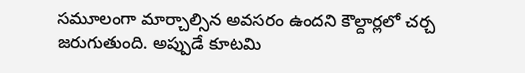సమూలంగా మార్చాల్సిన అవసరం ఉందని కౌల్దార్లలో చర్చ జరుగుతుంది. అప్పుడే కూటమి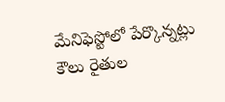మేనిఫెస్టోలో పేర్కొన్నట్లు కౌలు రైతుల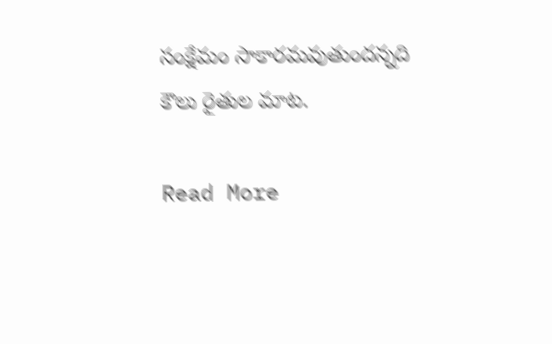సంక్షేమం సాకారమవుతుందన్నది కౌలు రైతుల మాట.

Read More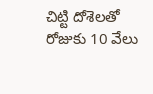చిట్టి దోశెలతో రోజుకు 10 వేలు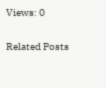Views: 0

Related Posts